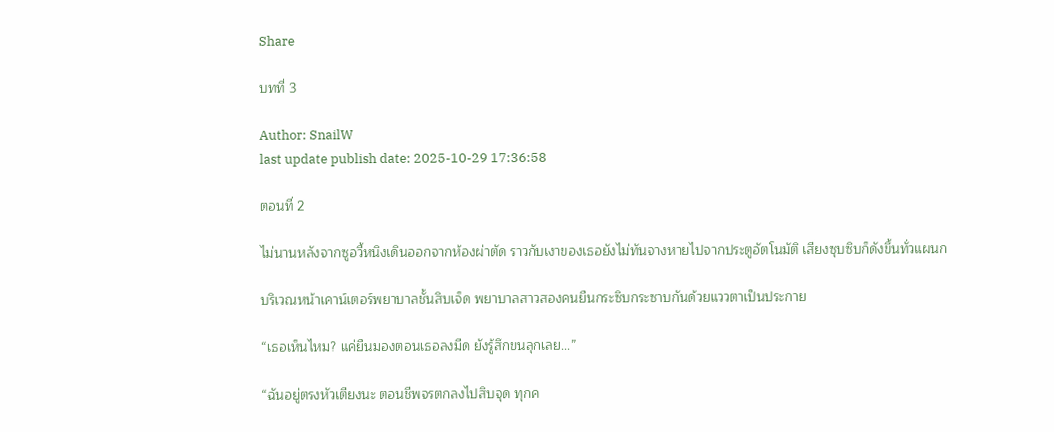Share

บทที่ 3

Author: SnailW
last update publish date: 2025-10-29 17:36:58

ตอนที่ 2

ไม่นานหลังจากซูอวี้หนิงเดินออกจากห้องผ่าตัด ราวกับเงาของเธอยังไม่ทันจางหายไปจากประตูอัตโนมัติ เสียงซุบซิบก็ดังขึ้นทั่วแผนก

บริเวณหน้าเคาน์เตอร์พยาบาลชั้นสิบเจ็ด พยาบาลสาวสองคนยืนกระซิบกระซาบกันด้วยแววตาเป็นประกาย

“เธอเห็นไหม? แค่ยืนมองตอนเธอลงมีด ยังรู้สึกขนลุกเลย...”

“ฉันอยู่ตรงหัวเตียงนะ ตอนชีพจรตกลงไปสิบจุด ทุกค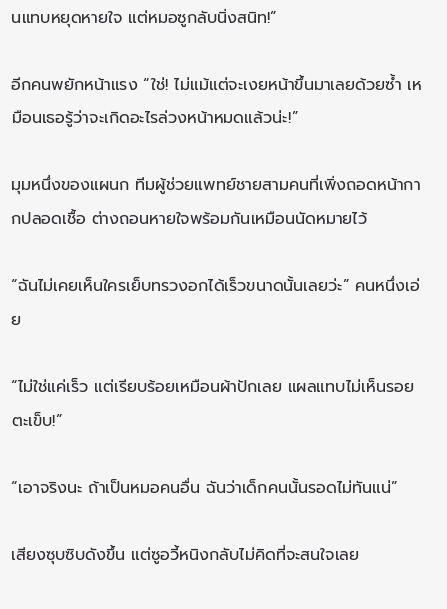นแทบหยุดหายใจ แต่หมอซูกลับนิ่งสนิท!”

อีกคนพยักหน้าแรง “ใช่! ไม่แม้แต่จะเงยหน้าขึ้นมาเลยด้วยซ้ำ เหมือนเธอรู้ว่าจะเกิดอะไรล่วงหน้าหมดแล้วน่ะ!”

มุมหนึ่งของแผนก ทีมผู้ช่วยแพทย์ชายสามคนที่เพิ่งถอดหน้ากากปลอดเชื้อ ต่างถอนหายใจพร้อมกันเหมือนนัดหมายไว้

“ฉันไม่เคยเห็นใครเย็บทรวงอกได้เร็วขนาดนั้นเลยว่ะ” คนหนึ่งเอ่ย

“ไม่ใช่แค่เร็ว แต่เรียบร้อยเหมือนผ้าปักเลย แผลแทบไม่เห็นรอยตะเข็บ!”

“เอาจริงนะ ถ้าเป็นหมอคนอื่น ฉันว่าเด็กคนนั้นรอดไม่ทันแน่”

เสียงซุบซิบดังขึ้น แต่ซูอวี้หนิงกลับไม่คิดที่จะสนใจเลย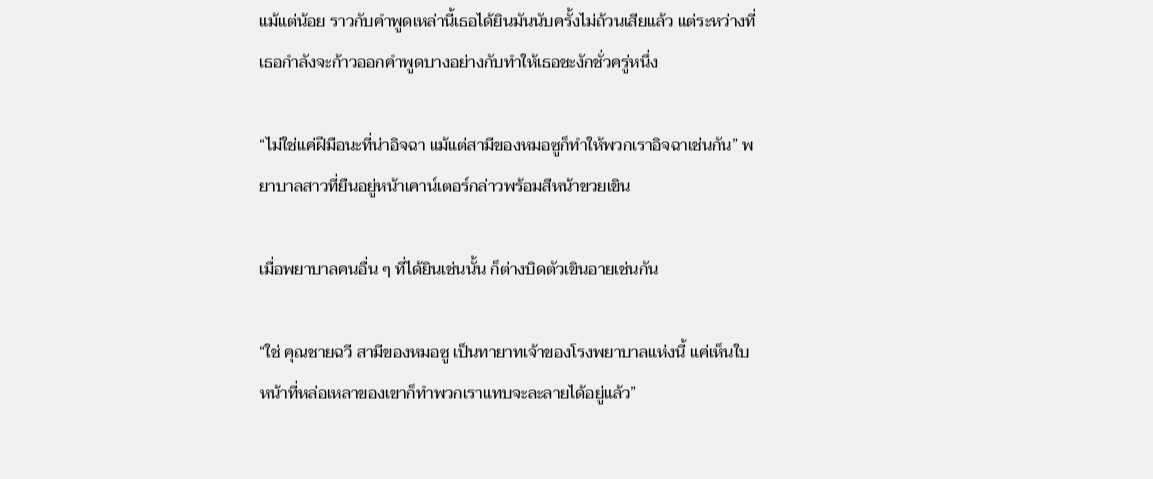แม้แต่น้อย ราวกับคำพูดเหล่านี้เธอได้ยินมันนับครั้งไม่ถ้วนเสียแล้ว แต่ระหว่างที่เธอกำลังจะก้าวออกคำพูดบางอย่างกับทำให้เธอชะงักชั่วครู่หนึ่ง

“ไม่ใช่แค่ฝีมือนะที่น่าอิจฉา แม้แต่สามีของหมอซูก็ทำให้พวกเราอิจฉาเช่นกัน” พยาบาลสาวที่ยืนอยู่หน้าเคาน์เตอร์กล่าวพร้อมสีหน้าขวยเขิน

เมื่อพยาบาลคนอื่น ๆ ที่ได้ยินเช่นนั้น ก็ต่างบิดตัวเขินอายเช่นกัน

“ใช่ คุณชายฉวี สามีของหมอซู เป็นทายาทเจ้าของโรงพยาบาลแห่งนี้ แค่เห็นใบหน้าที่หล่อเหลาของเขาก็ทำพวกเราแทบจะละลายได้อยู่แล้ว”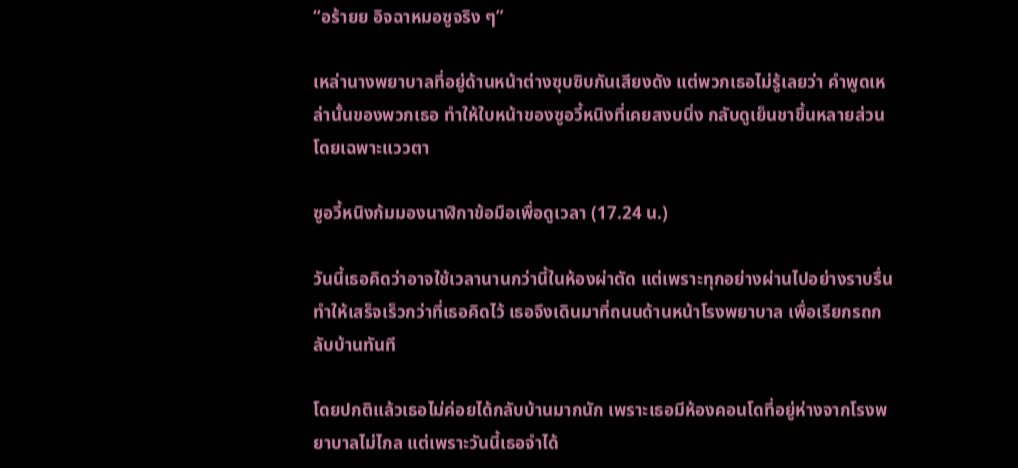“อร้ายย อิจฉาหมอซูจริง ๆ”

เหล่านางพยาบาลที่อยู่ด้านหน้าต่างซุบซิบกันเสียงดัง แต่พวกเธอไม่รู้เลยว่า คำพูดเหล่านั้นของพวกเธอ ทำให้ใบหน้าของซูอวี้หนิงที่เคยสงบนิ่ง กลับดูเย็นชาขึ้นหลายส่วน โดยเฉพาะแววตา

ซูอวี้หนิงก้มมองนาฬิกาข้อมือเพื่อดูเวลา (17.24 น.)

วันนี้เธอคิดว่าอาจใช้เวลานานกว่านี้ในห้องผ่าตัด แต่เพราะทุกอย่างผ่านไปอย่างราบรื่น ทำให้เสร็จเร็วกว่าที่เธอคิดไว้ เธอจึงเดินมาที่ถนนด้านหน้าโรงพยาบาล เพื่อเรียกรถกลับบ้านทันที

โดยปกติแล้วเธอไม่ค่อยได้กลับบ้านมากนัก เพราะเธอมีห้องคอนโดที่อยู่ห่างจากโรงพยาบาลไม่ไกล แต่เพราะวันนี้เธอจำได้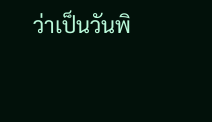ว่าเป็นวันพิ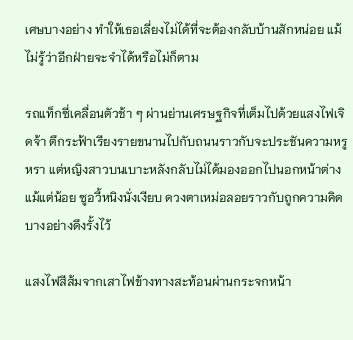เศษบางอย่าง ทำให้เธอเลี่ยงไม่ได้ที่จะต้องกลับบ้านสักหน่อย แม้ไม่รู้ว่าอีกฝ่ายจะจำได้หรือไม่ก็ตาม

รถแท็กซี่เคลื่อนตัวช้า ๆ ผ่านย่านเศรษฐกิจที่เต็มไปด้วยแสงไฟเจิดจ้า ตึกระฟ้าเรียงรายขนานไปกับถนนราวกับจะประชันความหรูหรา แต่หญิงสาวบนเบาะหลังกลับไม่ได้มองออกไปนอกหน้าต่างแม้แต่น้อย ซูอวี้หนิงนั่งเงียบ ดวงตาเหม่อลอยราวกับถูกความคิดบางอย่างดึงรั้งไว้

แสงไฟสีส้มจากเสาไฟข้างทางสะท้อนผ่านกระจกหน้า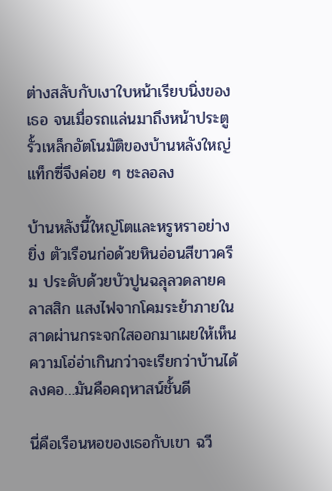ต่างสลับกับเงาใบหน้าเรียบนิ่งของเธอ จนเมื่อรถแล่นมาถึงหน้าประตูรั้วเหล็กอัตโนมัติของบ้านหลังใหญ่ แท็กซี่จึงค่อย ๆ ชะลอลง

บ้านหลังนี้ใหญ่โตและหรูหราอย่างยิ่ง ตัวเรือนก่อด้วยหินอ่อนสีขาวครีม ประดับด้วยบัวปูนฉลุลวดลายคลาสสิก แสงไฟจากโคมระย้าภายในสาดผ่านกระจกใสออกมาเผยให้เห็นความโอ่อ่าเกินกว่าจะเรียกว่าบ้านได้ลงคอ…มันคือคฤหาสน์ชั้นดี

นี่คือเรือนหอของเธอกับเขา ฉวี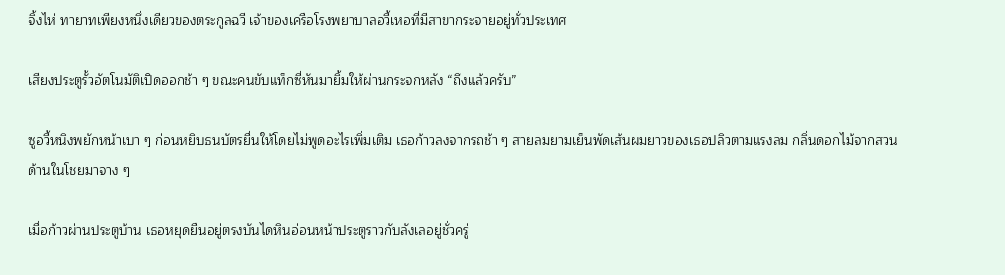จิ้งไห่ ทายาทเพียงหนึ่งเดียวของตระกูลฉวี เจ้าของเครือโรงพยาบาลอวี้เหอที่มีสาขากระจายอยู่ทั่วประเทศ

เสียงประตูรั้วอัตโนมัติเปิดออกช้า ๆ ขณะคนขับแท็กซี่หันมายิ้มให้ผ่านกระจกหลัง “ถึงแล้วครับ”

ซูอวี้หนิงพยักหน้าเบา ๆ ก่อนหยิบธนบัตรยื่นให้โดยไม่พูดอะไรเพิ่มเติม เธอก้าวลงจากรถช้า ๆ สายลมยามเย็นพัดเส้นผมยาวของเธอปลิวตามแรงลม กลิ่นดอกไม้จากสวนด้านในโชยมาจาง ๆ

เมื่อก้าวผ่านประตูบ้าน เธอหยุดยืนอยู่ตรงบันไดหินอ่อนหน้าประตูราวกับลังเลอยู่ชั่วครู่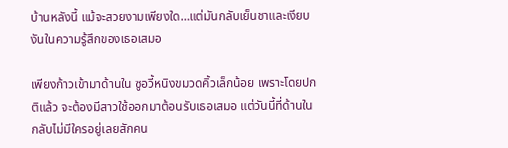บ้านหลังนี้ แม้จะสวยงามเพียงใด…แต่มันกลับเย็นชาและเงียบงันในความรู้สึกของเธอเสมอ

เพียงก้าวเข้ามาด้านใน ซูอวี้หนิงขมวดคิ้วเล็กน้อย เพราะโดยปกติแล้ว จะต้องมีสาวใช้ออกมาต้อนรับเธอเสมอ แต่วันนี้ที่ด้านในกลับไม่มีใครอยู่เลยสักคน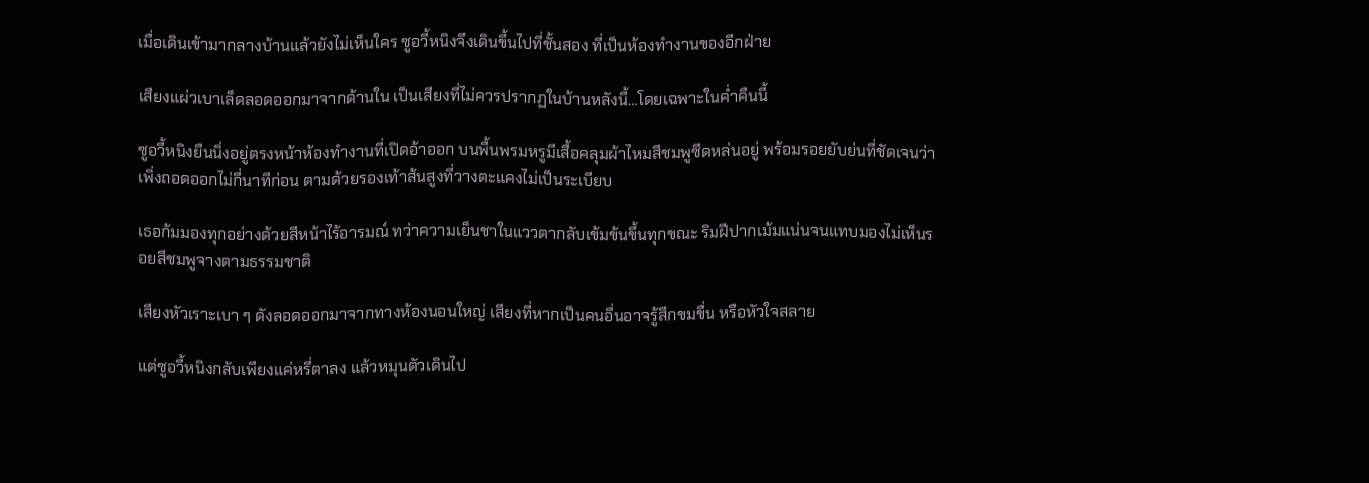เมื่อเดินเข้ามากลางบ้านแล้วยังไม่เห็นใคร ซูอวี้หนิงจึงเดินขึ้นไปที่ชั้นสอง ที่เป็นห้องทำงานของอีกฝ่าย

เสียงแผ่วเบาเล็ดลอดออกมาจากด้านใน เป็นเสียงที่ไม่ควรปรากฏในบ้านหลังนี้…โดยเฉพาะในค่ำคืนนี้

ซูอวี้หนิงยืนนิ่งอยู่ตรงหน้าห้องทำงานที่เปิดอ้าออก บนพื้นพรมหรูมีเสื้อคลุมผ้าไหมสีชมพูซีดหล่นอยู่ พร้อมรอยยับย่นที่ชัดเจนว่าเพิ่งถอดออกไม่กี่นาทีก่อน ตามด้วยรองเท้าส้นสูงที่วางตะแคงไม่เป็นระเบียบ

เธอก้มมองทุกอย่างด้วยสีหน้าไร้อารมณ์ ทว่าความเย็นชาในแววตากลับเข้มข้นขึ้นทุกขณะ ริมฝีปากเม้มแน่นจนแทบมองไม่เห็นรอยสีชมพูจางตามธรรมชาติ

เสียงหัวเราะเบา ๆ ดังลอดออกมาจากทางห้องนอนใหญ่ เสียงที่หากเป็นคนอื่นอาจรู้สึกขมขื่น หรือหัวใจสลาย

แต่ซูอวี้หนิงกลับเพียงแค่หรี่ตาลง แล้วหมุนตัวเดินไป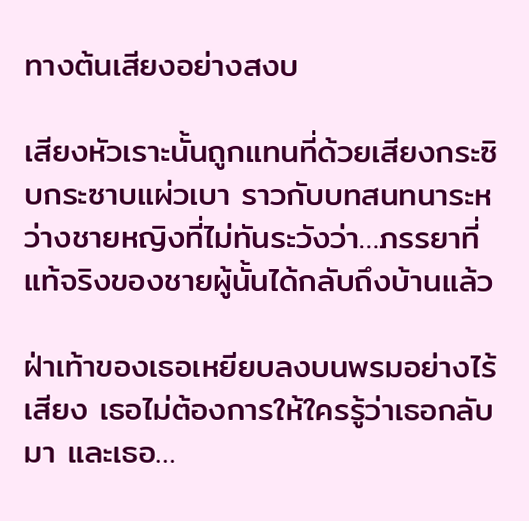ทางต้นเสียงอย่างสงบ

เสียงหัวเราะนั้นถูกแทนที่ด้วยเสียงกระซิบกระซาบแผ่วเบา ราวกับบทสนทนาระหว่างชายหญิงที่ไม่ทันระวังว่า…ภรรยาที่แท้จริงของชายผู้นั้นได้กลับถึงบ้านแล้ว

ฝ่าเท้าของเธอเหยียบลงบนพรมอย่างไร้เสียง เธอไม่ต้องการให้ใครรู้ว่าเธอกลับมา และเธอ…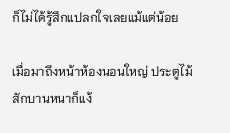ก็ไม่ได้รู้สึกแปลกใจเลยแม้แต่น้อย

เมื่อมาถึงหน้าห้องนอนใหญ่ ประตูไม้สักบานหนาก็แง้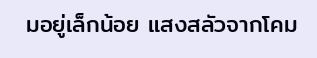มอยู่เล็กน้อย แสงสลัวจากโคม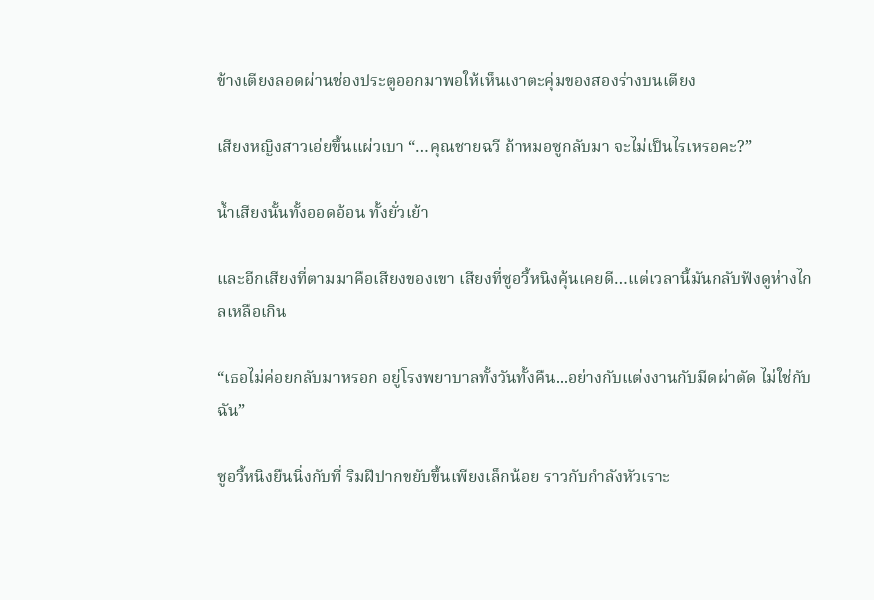ข้างเตียงลอดผ่านช่องประตูออกมาพอให้เห็นเงาตะคุ่มของสองร่างบนเตียง

เสียงหญิงสาวเอ่ยขึ้นแผ่วเบา “…คุณชายฉวี ถ้าหมอซูกลับมา จะไม่เป็นไรเหรอคะ?”

น้ำเสียงนั้นทั้งออดอ้อน ทั้งยั่วเย้า

และอีกเสียงที่ตามมาคือเสียงของเขา เสียงที่ซูอวี้หนิงคุ้นเคยดี…แต่เวลานี้มันกลับฟังดูห่างไกลเหลือเกิน

“เธอไม่ค่อยกลับมาหรอก อยู่โรงพยาบาลทั้งวันทั้งคืน...อย่างกับแต่งงานกับมีดผ่าตัด ไม่ใช่กับฉัน”

ซูอวี้หนิงยืนนิ่งกับที่ ริมฝีปากขยับขึ้นเพียงเล็กน้อย ราวกับกำลังหัวเราะ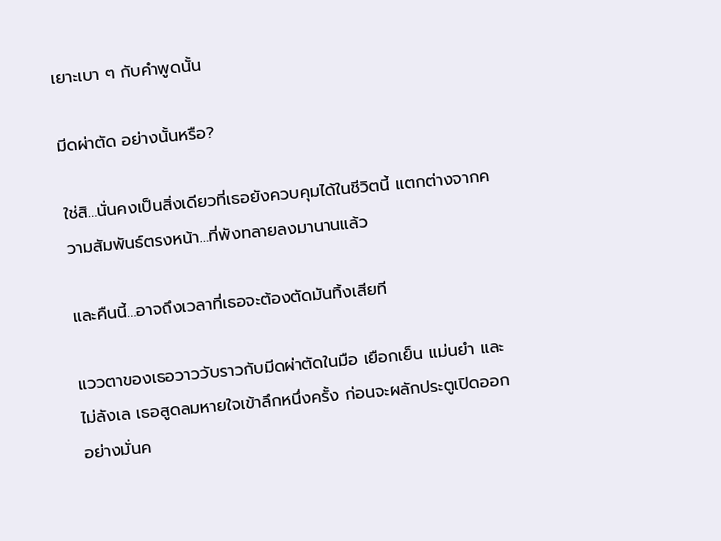เยาะเบา ๆ กับคำพูดนั้น

มีดผ่าตัด อย่างนั้นหรือ?

ใช่สิ…นั่นคงเป็นสิ่งเดียวที่เธอยังควบคุมได้ในชีวิตนี้ แตกต่างจากความสัมพันธ์ตรงหน้า…ที่พังทลายลงมานานแล้ว

และคืนนี้…อาจถึงเวลาที่เธอจะต้องตัดมันทิ้งเสียที

แววตาของเธอวาววับราวกับมีดผ่าตัดในมือ เยือกเย็น แม่นยำ และไม่ลังเล เธอสูดลมหายใจเข้าลึกหนึ่งครั้ง ก่อนจะผลักประตูเปิดออกอย่างมั่นค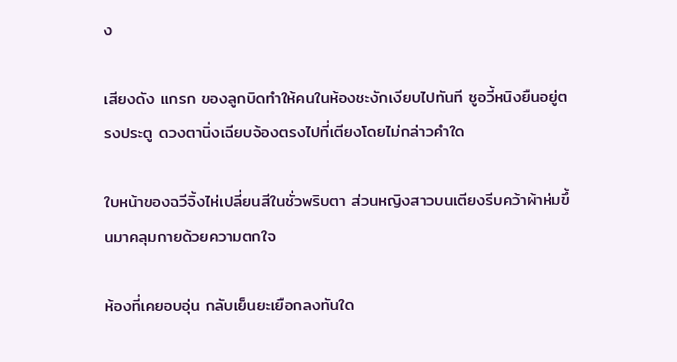ง

เสียงดัง แกรก ของลูกบิดทำให้คนในห้องชะงักเงียบไปทันที ซูอวี้หนิงยืนอยู่ตรงประตู ดวงตานิ่งเฉียบจ้องตรงไปที่เตียงโดยไม่กล่าวคำใด

ใบหน้าของฉวีจิ้งไห่เปลี่ยนสีในชั่วพริบตา ส่วนหญิงสาวบนเตียงรีบคว้าผ้าห่มขึ้นมาคลุมกายด้วยความตกใจ

ห้องที่เคยอบอุ่น กลับเย็นยะเยือกลงทันใด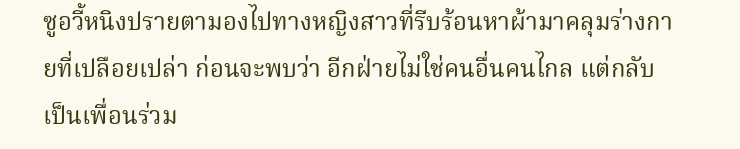ซูอวี้หนิงปรายตามองไปทางหญิงสาวที่รีบร้อนหาผ้ามาคลุมร่างกายที่เปลือยเปล่า ก่อนจะพบว่า อีกฝ่ายไม่ใช่คนอื่นคนไกล แต่กลับเป็นเพื่อนร่วม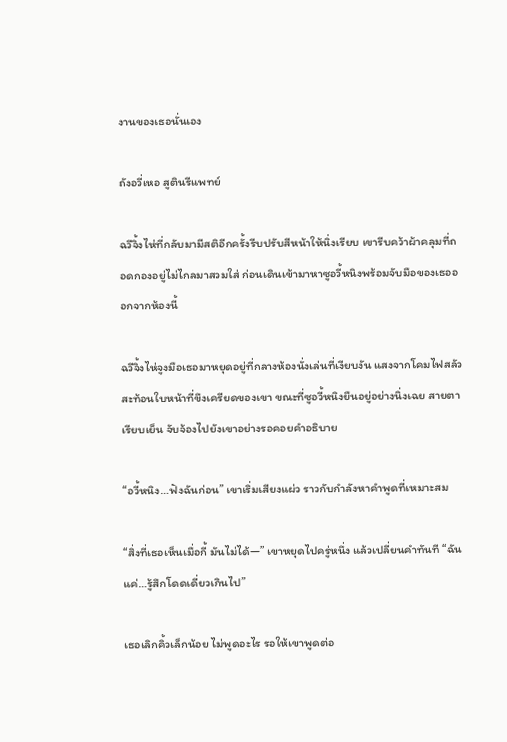งานของเธอนั่นเอง

ถังอวี่เหอ สูตินรีแพทย์

ฉวีจิ้งไห่ที่กลับมามีสติอีกครั้งรีบปรับสีหน้าให้นิ่งเรียบ เขารีบคว้าผ้าคลุมที่ถอดกองอยู่ไม่ไกลมาสวมใส่ ก่อนเดินเข้ามาหาซูอวี้หนิงพร้อมจับมือของเธอออกจากห้องนี้

ฉวีจิ้งไห่จูงมือเธอมาหยุดอยู่ที่กลางห้องนั่งเล่นที่เงียบงัน แสงจากโคมไฟสลัวสะท้อนใบหน้าที่ขึงเครียดของเขา ขณะที่ซูอวี้หนิงยืนอยู่อย่างนิ่งเฉย สายตาเรียบเย็น จับจ้องไปยังเขาอย่างรอคอยคำอธิบาย

“อวี้หนิง…ฟังฉันก่อน” เขาเริ่มเสียงแผ่ว ราวกับกำลังหาคำพูดที่เหมาะสม

“สิ่งที่เธอเห็นเมื่อกี้ มันไม่ได้—” เขาหยุดไปครู่หนึ่ง แล้วเปลี่ยนคำทันที “ฉันแค่…รู้สึกโดดเดี่ยวเกินไป”

เธอเลิกคิ้วเล็กน้อย ไม่พูดอะไร รอให้เขาพูดต่อ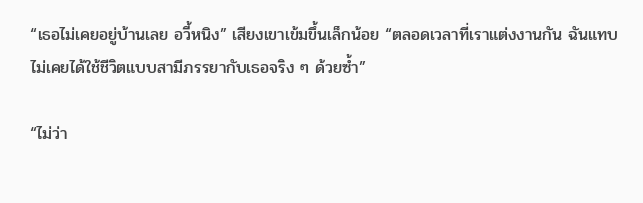“เธอไม่เคยอยู่บ้านเลย อวี้หนิง” เสียงเขาเข้มขึ้นเล็กน้อย “ตลอดเวลาที่เราแต่งงานกัน ฉันแทบไม่เคยได้ใช้ชีวิตแบบสามีภรรยากับเธอจริง ๆ ด้วยซ้ำ”

“ไม่ว่า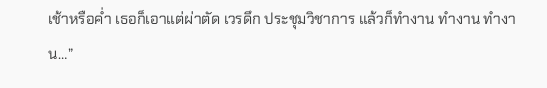เช้าหรือค่ำ เธอก็เอาแต่ผ่าตัด เวรดึก ประชุมวิชาการ แล้วก็ทำงาน ทำงาน ทำงาน…”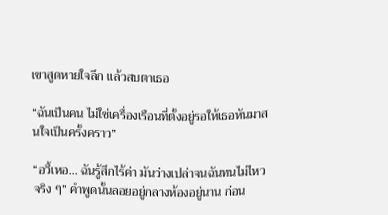เขาสูดหายใจลึก แล้วสบตาเธอ

“ฉันเป็นคน ไม่ใช่เครื่องเรือนที่ตั้งอยู่รอให้เธอหันมาสนใจเป็นครั้งคราว”

“อวี้เหอ… ฉันรู้สึกไร้ค่า มันว่างเปล่าจนฉันทนไม่ไหวจริง ๆ” คำพูดนั้นลอยอยู่กลางห้องอยู่นาน ก่อน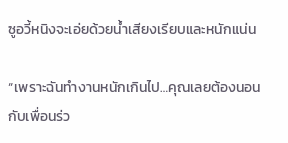ซูอวี้หนิงจะเอ่ยด้วยน้ำเสียงเรียบและหนักแน่น

“เพราะฉันทำงานหนักเกินไป…คุณเลยต้องนอนกับเพื่อนร่ว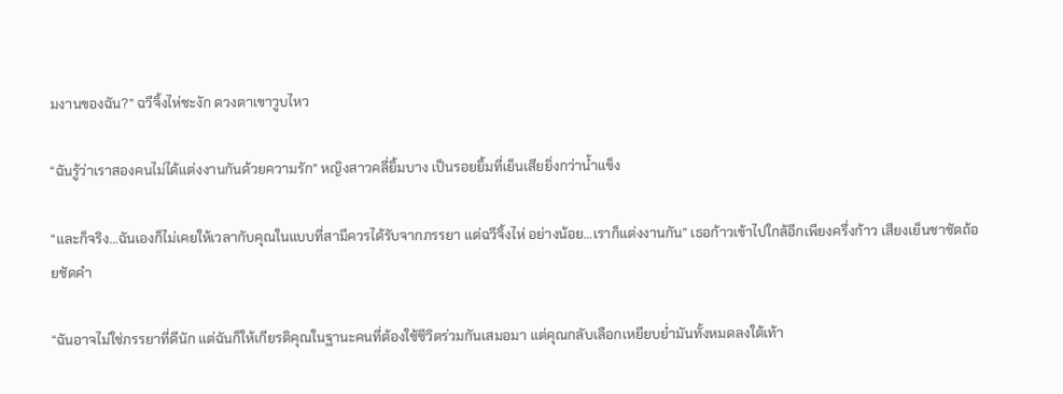มงานของฉัน?” ฉวีจิ้งไห่ชะงัก ดวงตาเขาวูบไหว

“ฉันรู้ว่าเราสองคนไม่ได้แต่งงานกันด้วยความรัก” หญิงสาวคลี่ยิ้มบาง เป็นรอยยิ้มที่เย็นเสียยิ่งกว่าน้ำแข็ง

“และก็จริง…ฉันเองก็ไม่เคยให้เวลากับคุณในแบบที่สามีควรได้รับจากภรรยา แต่ฉวีจิ้งไห่ อย่างน้อย…เราก็แต่งงานกัน” เธอก้าวเข้าไปใกล้อีกเพียงครึ่งก้าว เสียงเย็นชาชัดถ้อยชัดคำ

“ฉันอาจไม่ใช่ภรรยาที่ดีนัก แต่ฉันก็ให้เกียรติคุณในฐานะคนที่ต้องใช้ชีวิตร่วมกันเสมอมา แต่คุณกลับเลือกเหยียบย่ำมันทั้งหมดลงใต้เท้า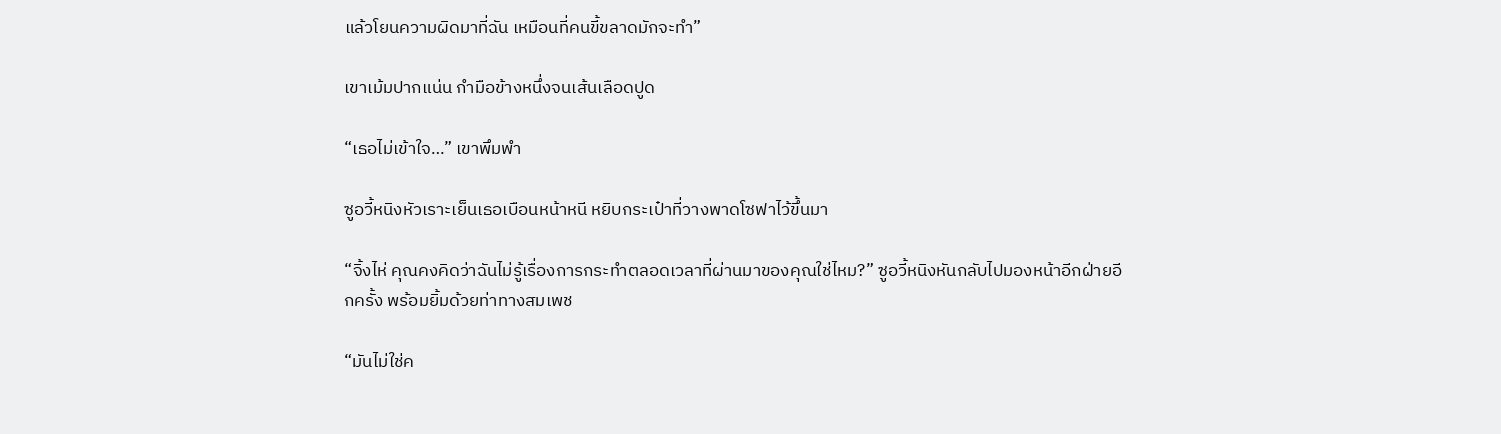แล้วโยนความผิดมาที่ฉัน เหมือนที่คนขี้ขลาดมักจะทำ”

เขาเม้มปากแน่น กำมือข้างหนึ่งจนเส้นเลือดปูด

“เธอไม่เข้าใจ…” เขาพึมพำ

ซูอวี้หนิงหัวเราะเย็นเธอเบือนหน้าหนี หยิบกระเป๋าที่วางพาดโซฟาไว้ขึ้นมา

“จิ้งไห่ คุณคงคิดว่าฉันไม่รู้เรื่องการกระทำตลอดเวลาที่ผ่านมาของคุณใช่ไหม?” ซูอวี้หนิงหันกลับไปมองหน้าอีกฝ่ายอีกครั้ง พร้อมยิ้มด้วยท่าทางสมเพช

“มันไม่ใช่ค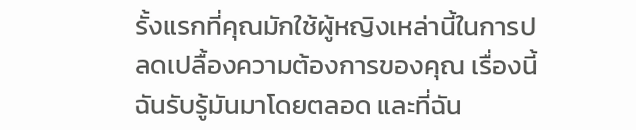รั้งแรกที่คุณมักใช้ผู้หญิงเหล่านี้ในการปลดเปลื้องความต้องการของคุณ เรื่องนี้ฉันรับรู้มันมาโดยตลอด และที่ฉัน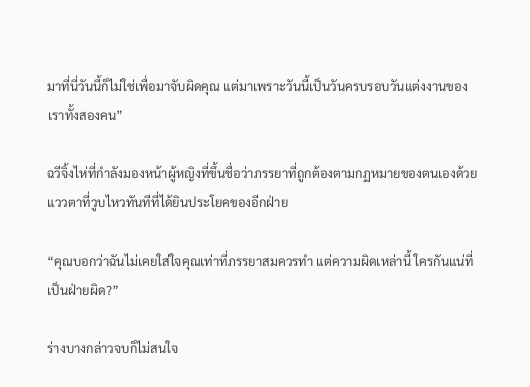มาที่นี่วันนี้ก็ไม่ใช่เพื่อมาจับผิดคุณ แต่มาเพราะวันนี้เป็นวันครบรอบวันแต่งงานของเราทั้งสองคน”

ฉวีจิ้งไห่ที่กำลังมองหน้าผู้หญิงที่ขึ้นชื่อว่าภรรยาที่ถูกต้องตามกฏหมายของตนเองด้วยแววตาที่วูบไหวทันทีที่ได้ยินประโยคของอีกฝ่าย

“คุณบอกว่าฉันไม่เคยใส่ใจคุณเท่าที่ภรรยาสมควรทำ แต่ความผิดเหล่านี้ ใครกันแน่ที่เป็นฝ่ายผิด?”

ร่างบางกล่าวจบก็ไม่สนใจ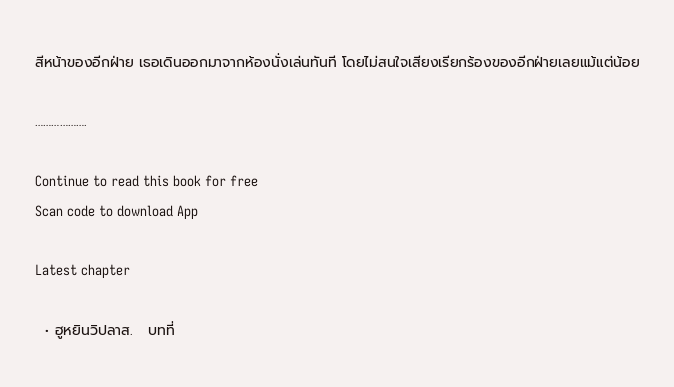สีหน้าของอีกฝ่าย เธอเดินออกมาจากห้องนั่งเล่นทันที โดยไม่สนใจเสียงเรียกร้องของอีกฝ่ายเลยแม้แต่น้อย

……………….

Continue to read this book for free
Scan code to download App

Latest chapter

  • ฮูหยินวิปลาส.   บทที่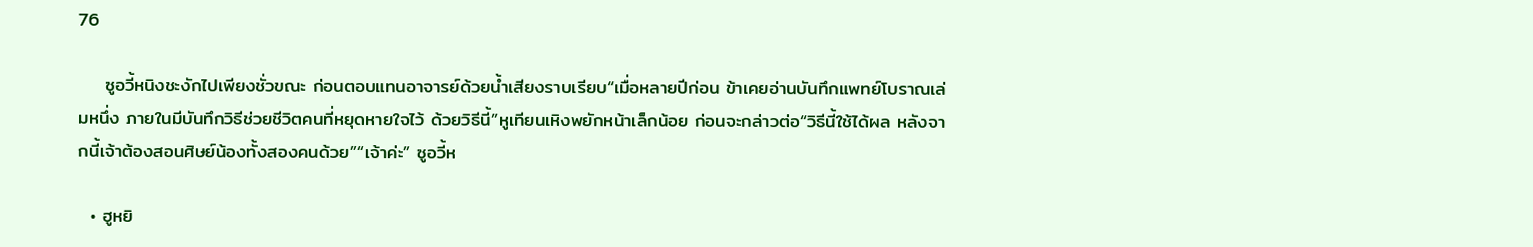76

    ซูอวี้หนิงชะงักไปเพียงชั่วขณะ ก่อนตอบแทนอาจารย์ด้วยน้ำเสียงราบเรียบ“เมื่อหลายปีก่อน ข้าเคยอ่านบันทึกแพทย์โบราณเล่มหนึ่ง ภายในมีบันทึกวิธีช่วยชีวิตคนที่หยุดหายใจไว้ ด้วยวิธีนี้”หูเทียนเหิงพยักหน้าเล็กน้อย ก่อนจะกล่าวต่อ“วิธีนี้ใช้ได้ผล หลังจากนี้เจ้าต้องสอนศิษย์น้องทั้งสองคนด้วย”“เจ้าค่ะ” ซูอวี้ห

  • ฮูหยิ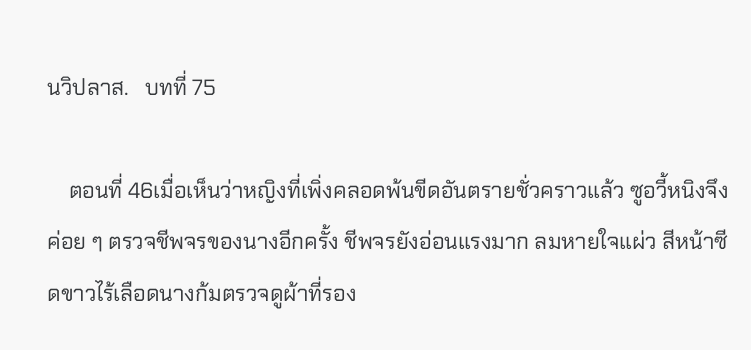นวิปลาส.   บทที่ 75

    ตอนที่ 46เมื่อเห็นว่าหญิงที่เพิ่งคลอดพ้นขีดอันตรายชั่วคราวแล้ว ซูอวี้หนิงจึงค่อย ๆ ตรวจชีพจรของนางอีกครั้ง ชีพจรยังอ่อนแรงมาก ลมหายใจแผ่ว สีหน้าซีดขาวไร้เลือดนางก้มตรวจดูผ้าที่รอง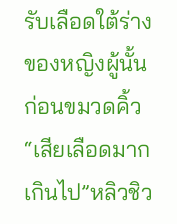รับเลือดใต้ร่างของหญิงผู้นั้น ก่อนขมวดคิ้ว“เสียเลือดมากเกินไป”หลิวชิว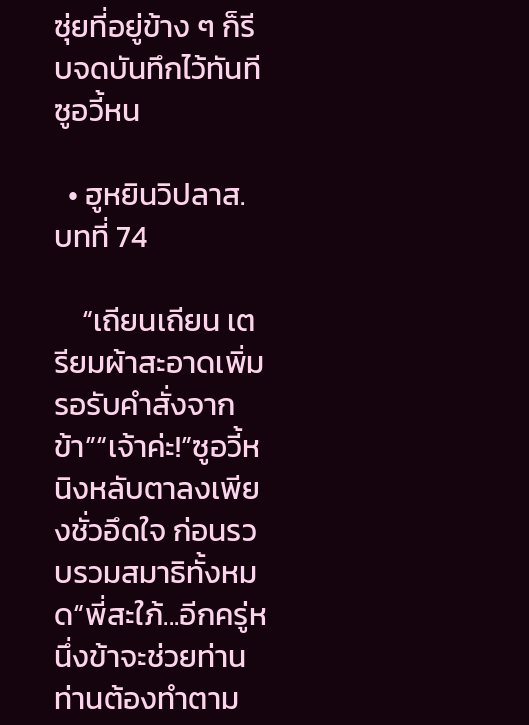ซุ่ยที่อยู่ข้าง ๆ ก็รีบจดบันทึกไว้ทันทีซูอวี้หน

  • ฮูหยินวิปลาส.   บทที่ 74

    “เถียนเถียน เตรียมผ้าสะอาดเพิ่มรอรับคำสั่งจากข้า”“เจ้าค่ะ!”ซูอวี้หนิงหลับตาลงเพียงชั่วอึดใจ ก่อนรวบรวมสมาธิทั้งหมด“พี่สะใภ้...อีกครู่หนึ่งข้าจะช่วยท่าน ท่านต้องทำตาม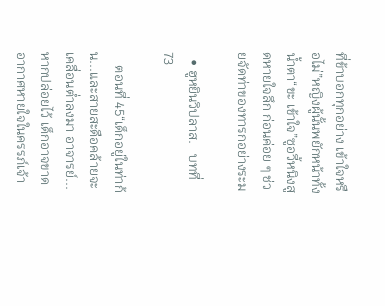ที่ข้าบอกทุกอย่าง เข้าใจหรือไม่”หญิงผู้นั้นพยักหน้าทั้งน้ำตา“ขะ เข้าใจ”ซูอวี้หนิงสูดหายใจลึก ก่อนค่อย ๆ ช่วยจัดท่าของทารกอย่างระม

  • ฮูหยินวิปลาส.   บทที่ 73

    ตอนที่ 45“เด็กอยู่ในท่าก้น...และสายสะดือคล้ายจะเคลื่อนต่ำลงมา อาจารย์...หากปล่อยไว้ เด็กอาจขาดอากาศหายใจในครรภ์เจ้า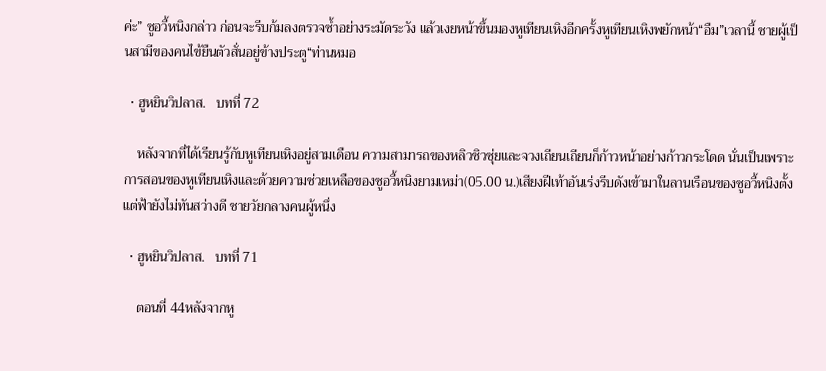ค่ะ” ซูอวี้หนิงกล่าว ก่อนจะรีบก้มลงตรวจซ้ำอย่างระมัดระวัง แล้วเงยหน้าขึ้นมองหูเทียนเหิงอีกครั้งหูเทียนเหิงพยักหน้า“อืม”เวลานี้ ชายผู้เป็นสามีของคนไข้ยืนตัวสั่นอยู่ข้างประตู“ท่านหมอ

  • ฮูหยินวิปลาส.   บทที่ 72

    หลังจากที่ได้เรียนรู้กับหูเทียนเหิงอยู่สามเดือน ความสามารถของหลิวชิวซุ่ยและจวงเถียนเถียนก็ก้าวหน้าอย่างก้าวกระโดด นั่นเป็นเพราะการสอนของหูเทียนเหิงและด้วยความช่วยเหลือของซูอวี้หนิงยามเหม่า(05.00 น.)เสียงฝีเท้าอันเร่งรีบดังเข้ามาในลานเรือนของซูอวี้หนิงตั้งแต่ฟ้ายังไม่ทันสว่างดี ชายวัยกลางคนผู้หนึ่ง

  • ฮูหยินวิปลาส.   บทที่ 71

    ตอนที่ 44หลังจากหู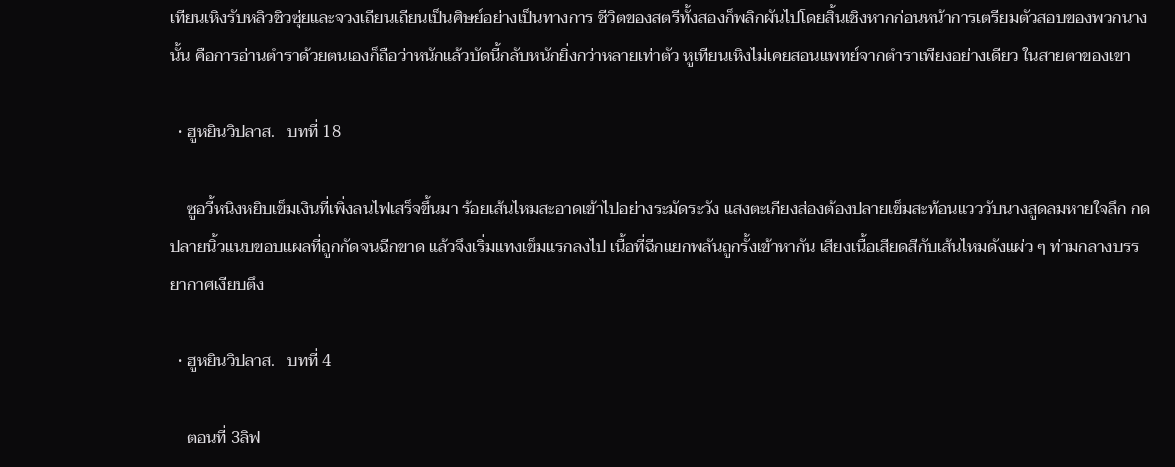เทียนเหิงรับหลิวชิวซุ่ยและจวงเถียนเถียนเป็นศิษย์อย่างเป็นทางการ ชีวิตของสตรีทั้งสองก็พลิกผันไปโดยสิ้นเชิงหากก่อนหน้าการเตรียมตัวสอบของพวกนางนั้น คือการอ่านตำราด้วยตนเองก็ถือว่าหนักแล้วบัดนี้กลับหนักยิ่งกว่าหลายเท่าตัว หูเทียนเหิงไม่เคยสอนแพทย์จากตำราเพียงอย่างเดียว ในสายตาของเขา

  • ฮูหยินวิปลาส.   บทที่ 18

    ซูอวี้หนิงหยิบเข็มเงินที่เพิ่งลนไฟเสร็จขึ้นมา ร้อยเส้นไหมสะอาดเข้าไปอย่างระมัดระวัง แสงตะเกียงส่องต้องปลายเข็มสะท้อนแวววับนางสูดลมหายใจลึก กดปลายนิ้วแนบขอบแผลที่ถูกกัดจนฉีกขาด แล้วจึงเริ่มแทงเข็มแรกลงไป เนื้อที่ฉีกแยกพลันถูกรั้งเข้าหากัน เสียงเนื้อเสียดสีกับเส้นไหมดังแผ่ว ๆ ท่ามกลางบรรยากาศเงียบตึง

  • ฮูหยินวิปลาส.   บทที่ 4

    ตอนที่ 3ลิฟ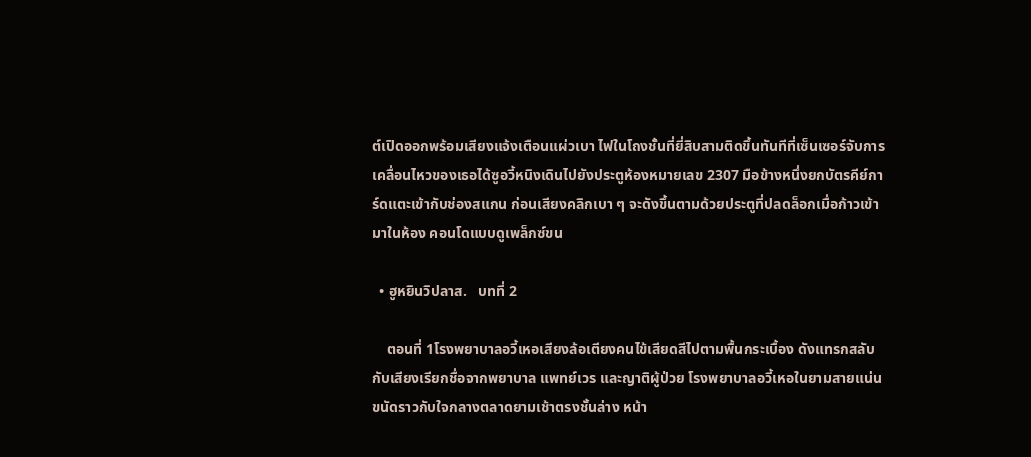ต์เปิดออกพร้อมเสียงแจ้งเตือนแผ่วเบา ไฟในโถงชั้นที่ยี่สิบสามติดขึ้นทันทีที่เซ็นเซอร์จับการเคลื่อนไหวของเธอได้ซูอวี้หนิงเดินไปยังประตูห้องหมายเลข 2307 มือข้างหนึ่งยกบัตรคีย์การ์ดแตะเข้ากับช่องสแกน ก่อนเสียงคลิกเบา ๆ จะดังขึ้นตามด้วยประตูที่ปลดล็อกเมื่อก้าวเข้ามาในห้อง คอนโดแบบดูเพล็กซ์ขน

  • ฮูหยินวิปลาส.   บทที่ 2

    ตอนที่ 1โรงพยาบาลอวี้เหอเสียงล้อเตียงคนไข้เสียดสีไปตามพื้นกระเบื้อง ดังแทรกสลับกับเสียงเรียกชื่อจากพยาบาล แพทย์เวร และญาติผู้ป่วย โรงพยาบาลอวี้เหอในยามสายแน่นขนัดราวกับใจกลางตลาดยามเช้าตรงชั้นล่าง หน้า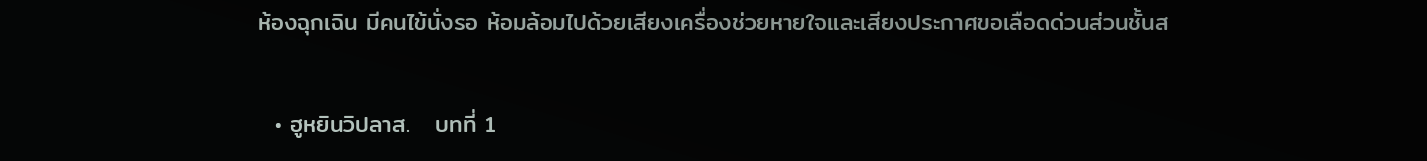ห้องฉุกเฉิน มีคนไข้นั่งรอ ห้อมล้อมไปด้วยเสียงเครื่องช่วยหายใจและเสียงประกาศขอเลือดด่วนส่วนชั้นส

  • ฮูหยินวิปลาส.   บทที่ 1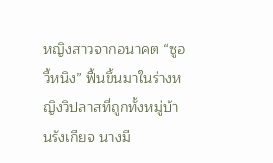หญิงสาวจากอนาคต “ซูอวี้หนิง” ฟื้นขึ้นมาในร่างหญิงวิปลาสที่ถูกทั้งหมู่บ้านรังเกียจ นางมี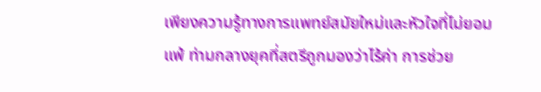เพียงความรู้ทางการแพทย์สมัยใหม่และหัวใจที่ไม่ยอมแพ้ ท่ามกลางยุคที่สตรีถูกมองว่าไร้ค่า การช่วย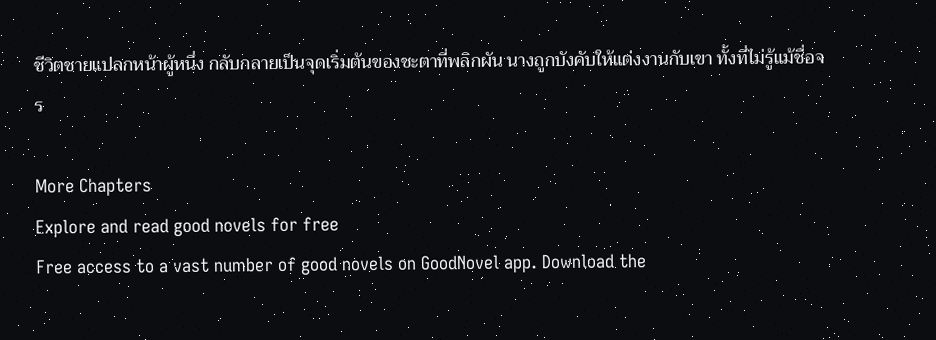ชีวิตชายแปลกหน้าผู้หนึ่ง กลับกลายเป็นจุดเริ่มต้นของชะตาที่พลิกผัน นางถูกบังคับให้แต่งงานกับเขา ทั้งที่ไม่รู้แม้ชื่อจร

More Chapters
Explore and read good novels for free
Free access to a vast number of good novels on GoodNovel app. Download the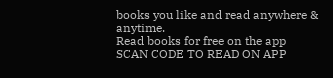books you like and read anywhere & anytime.
Read books for free on the app
SCAN CODE TO READ ON APP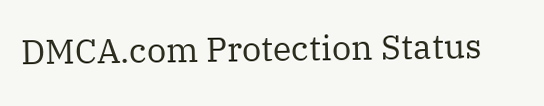DMCA.com Protection Status